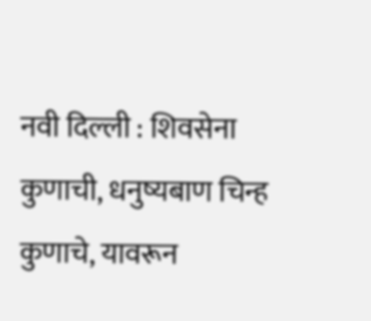नवी दिल्ली : शिवसेना कुणाची, धनुष्यबाण चिन्ह कुणाचे, यावरून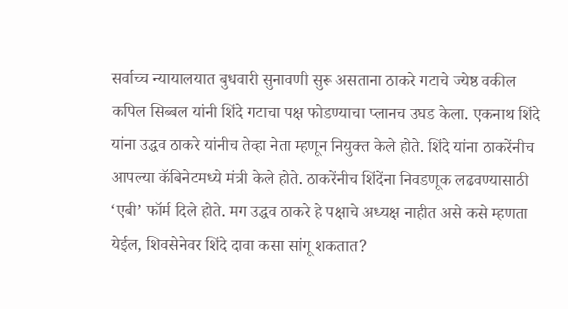सर्वाच्च न्यायालयात बुधवारी सुनावणी सुरू असताना ठाकरे गटाचे ज्येष्ठ वकील कपिल सिब्बल यांनी शिंदे गटाचा पक्ष फोडण्याचा प्लानच उघड केला. एकनाथ शिंदे यांना उद्धव ठाकरे यांनीच तेव्हा नेता म्हणून नियुक्त केले होते. शिंदे यांना ठाकरेंनीच आपल्या कॅबिनेटमध्ये मंत्री केले होते. ठाकरेंनीच शिंदेंना निवडणूक लढवण्यासाठी ‘एबी’ फॉर्म दिले होते. मग उद्धव ठाकरे हे पक्षाचे अध्यक्ष नाहीत असे कसे म्हणता येईल, शिवसेनेवर शिंदे दावा कसा सांगू शकतात?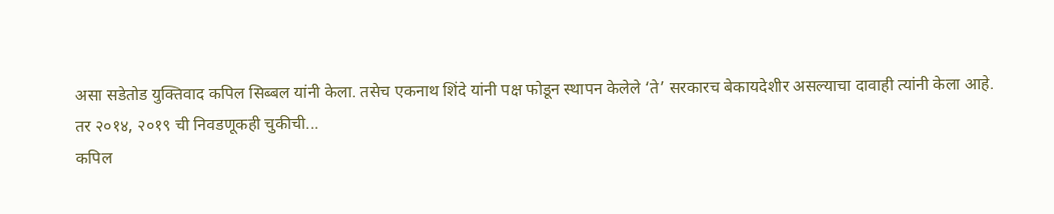असा सडेतोड युक्तिवाद कपिल सिब्बल यांनी केला. तसेच एकनाथ शिंदे यांनी पक्ष फोडून स्थापन केलेले ‘ते’ सरकारच बेकायदेशीर असल्याचा दावाही त्यांनी केला आहे.
तर २०१४, २०१९ ची निवडणूकही चुकीची...
कपिल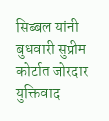सिब्बल यांनी बुधवारी सुप्रीम कोर्टात जोरदार युक्तिवाद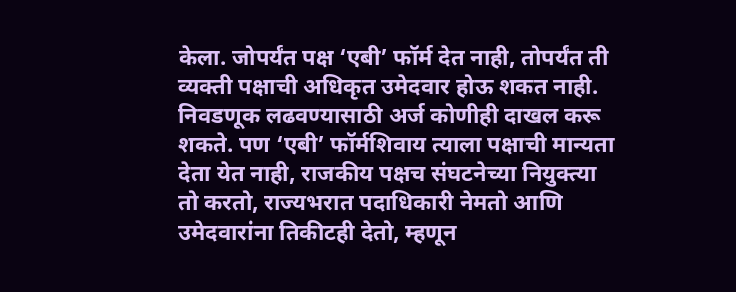केला. जोपर्यंत पक्ष ‘एबी’ फॉर्म देत नाही, तोपर्यंत ती व्यक्ती पक्षाची अधिकृत उमेदवार होऊ शकत नाही. निवडणूक लढवण्यासाठी अर्ज कोणीही दाखल करू शकते. पण ‘एबी’ फॉर्मशिवाय त्याला पक्षाची मान्यता देता येत नाही, राजकीय पक्षच संघटनेच्या नियुक्त्या तो करतो, राज्यभरात पदाधिकारी नेमतो आणि उमेदवारांना तिकीटही देतो, म्हणून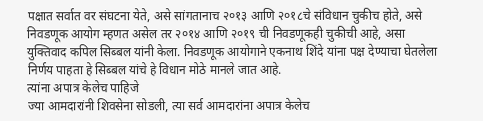पक्षात सर्वात वर संघटना येते, असे सांगतानाच २०१३ आणि २०१८चे संविधान चुकीच होते, असे निवडणूक आयोग म्हणत असेल तर २०१४ आणि २०१९ ची निवडणूकही चुकीची आहे, असा युक्तिवाद कपिल सिब्बल यांनी केला. निवडणूक आयोगाने एकनाथ शिंदे यांना पक्ष देण्याचा घेतलेला निर्णय पाहता हे सिब्बल यांचे हे विधान मोठे मानले जात आहे.
त्यांना अपात्र केलेच पाहिजे
ज्या आमदारांनी शिवसेना सोडली, त्या सर्व आमदारांना अपात्र केलेच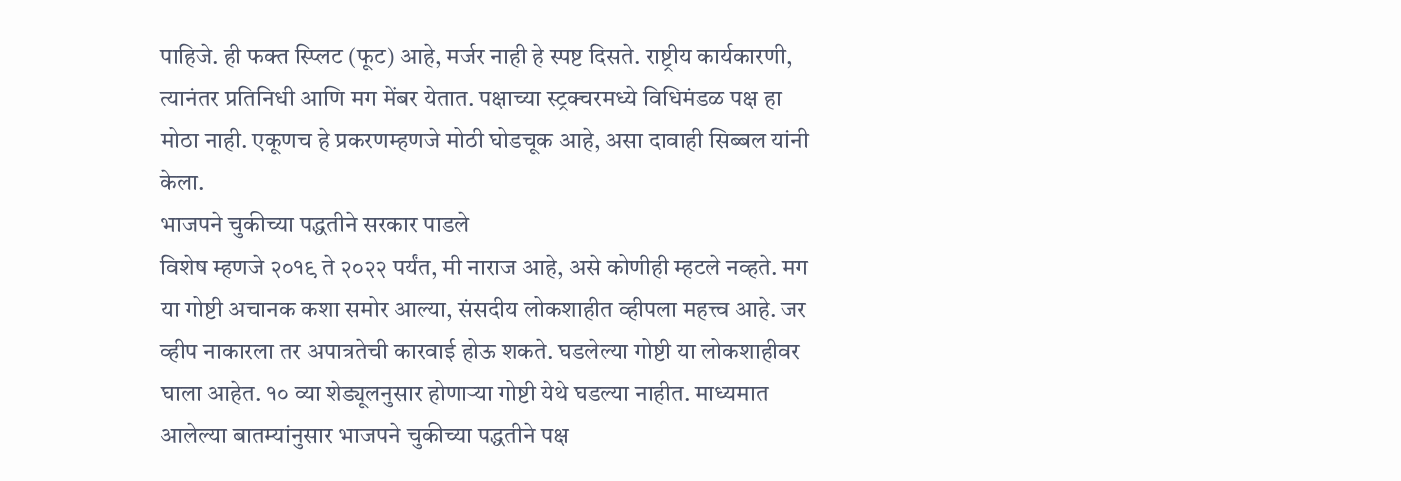पाहिजे. ही फक्त स्प्लिट (फूट) आहे, मर्जर नाही हे स्पष्ट दिसते. राष्ट्रीय कार्यकारणी, त्यानंतर प्रतिनिधी आणि मग मेंबर येतात. पक्षाच्या स्ट्रक्चरमध्ये विधिमंडळ पक्ष हा मोठा नाही. एकूणच हे प्रकरणम्हणजे मोठी घोडचूक आहे, असा दावाही सिब्बल यांनी केला.
भाजपने चुकीच्या पद्धतीने सरकार पाडले
विशेष म्हणजे २०१९ ते २०२२ पर्यंत, मी नाराज आहे, असे कोणीही म्हटले नव्हते. मग या गोष्टी अचानक कशा समोर आल्या, संसदीय लोकशाहीत व्हीपला महत्त्व आहे. जर व्हीप नाकारला तर अपात्रतेची कारवाई होऊ शकते. घडलेल्या गोष्टी या लोकशाहीवर घाला आहेत. १० व्या शेड्यूलनुसार होणाऱ्या गोष्टी येथे घडल्या नाहीत. माध्यमात आलेल्या बातम्यांनुसार भाजपने चुकीच्या पद्धतीने पक्ष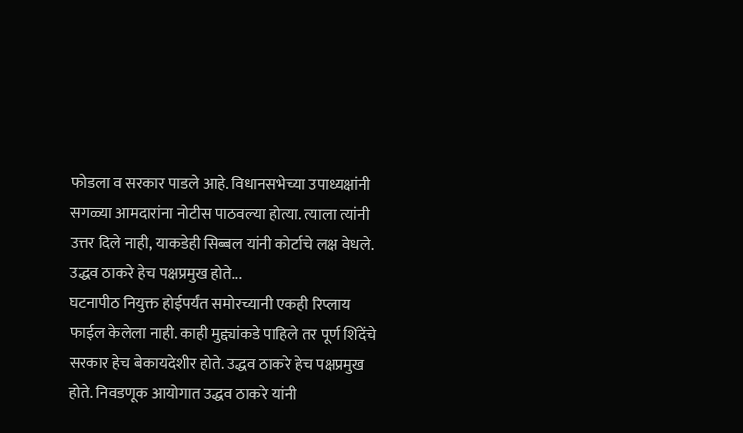फोडला व सरकार पाडले आहे. विधानसभेच्या उपाध्यक्षांनी सगळ्या आमदारांना नोटीस पाठवल्या होत्या. त्याला त्यांनी उत्तर दिले नाही, याकडेही सिब्बल यांनी कोर्टाचे लक्ष वेधले.
उद्धव ठाकरे हेच पक्षप्रमुख होते...
घटनापीठ नियुक्त होईपर्यंत समोरच्यानी एकही रिप्लाय फाईल केलेला नाही. काही मुद्द्यांकडे पाहिले तर पूर्ण शिंदेंचे सरकार हेच बेकायदेशीर होते. उद्धव ठाकरे हेच पक्षप्रमुख होते. निवडणूक आयोगात उद्धव ठाकरे यांनी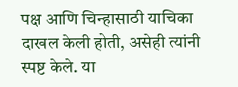पक्ष आणि चिन्हासाठी याचिका दाखल केली होती, असेही त्यांनी स्पष्ट केले. या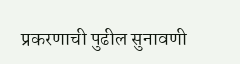प्रकरणाची पुढील सुनावणी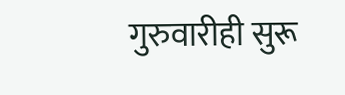गुरुवारीही सुरू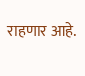राहणार आहे.